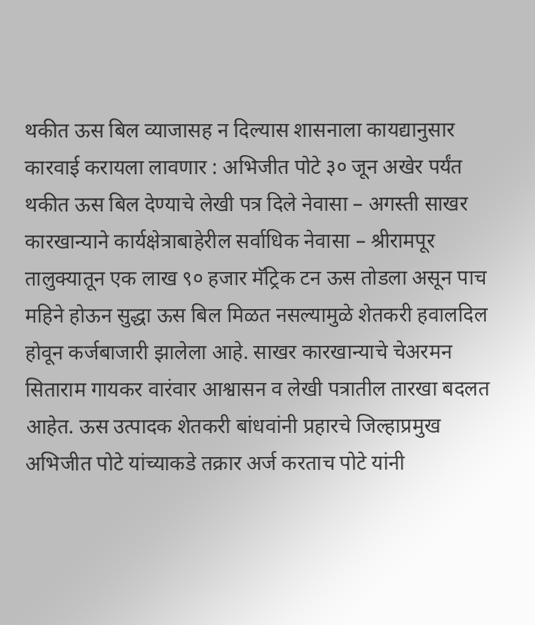थकीत ऊस बिल व्याजासह न दिल्यास शासनाला कायद्यानुसार कारवाई करायला लावणार : अभिजीत पोटे ३० जून अखेर पर्यंत थकीत ऊस बिल देण्याचे लेखी पत्र दिले नेवासा – अगस्ती साखर कारखान्याने कार्यक्षेत्राबाहेरील सर्वाधिक नेवासा – श्रीरामपूर तालुक्यातून एक लाख ९० हजार मॅट्रिक टन ऊस तोडला असून पाच महिने होऊन सुद्धा ऊस बिल मिळत नसल्यामुळे शेतकरी हवालदिल होवून कर्जबाजारी झालेला आहे. साखर कारखान्याचे चेअरमन सिताराम गायकर वारंवार आश्वासन व लेखी पत्रातील तारखा बदलत आहेत. ऊस उत्पादक शेतकरी बांधवांनी प्रहारचे जिल्हाप्रमुख अभिजीत पोटे यांच्याकडे तक्रार अर्ज करताच पोटे यांनी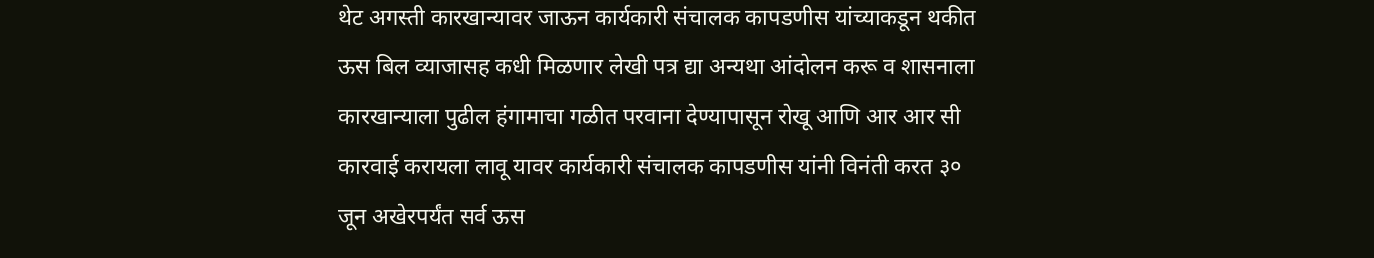थेट अगस्ती कारखान्यावर जाऊन कार्यकारी संचालक कापडणीस यांच्याकडून थकीत ऊस बिल व्याजासह कधी मिळणार लेखी पत्र द्या अन्यथा आंदोलन करू व शासनाला कारखान्याला पुढील हंगामाचा गळीत परवाना देण्यापासून रोखू आणि आर आर सी कारवाई करायला लावू यावर कार्यकारी संचालक कापडणीस यांनी विनंती करत ३० जून अखेरपर्यंत सर्व ऊस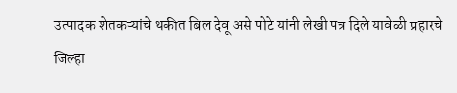उत्पादक शेतकऱ्यांचे थकीत बिल देवू असे पोटे यांनी लेखी पत्र दिले यावेळी प्रहारचे जिल्हा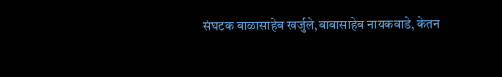संघटक बाळासाहेब खर्जुले,बाबासाहेब नायकवाडे, केतन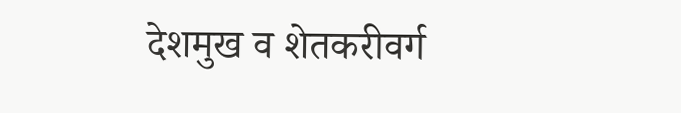देशमुख व शेतकरीवर्ग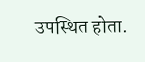उपस्थित होता.